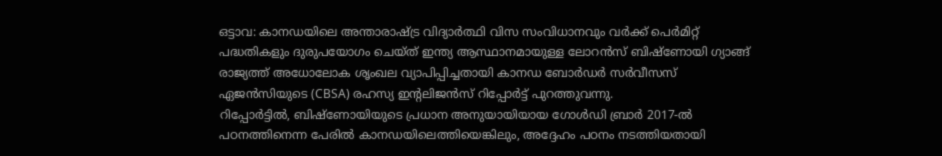ഒട്ടാവ: കാനഡയിലെ അന്താരാഷ്ട്ര വിദ്യാർത്ഥി വിസ സംവിധാനവും വർക്ക് പെർമിറ്റ് പദ്ധതികളും ദുരുപയോഗം ചെയ്ത് ഇന്ത്യ ആസ്ഥാനമായുള്ള ലോറൻസ് ബിഷ്ണോയി ഗ്യാങ്ങ് രാജ്യത്ത് അധോലോക ശൃംഖല വ്യാപിപ്പിച്ചതായി കാനഡ ബോർഡർ സർവീസസ് ഏജൻസിയുടെ (CBSA) രഹസ്യ ഇന്റലിജൻസ് റിപ്പോർട്ട് പുറത്തുവന്നു.
റിപ്പോർട്ടിൽ, ബിഷ്ണോയിയുടെ പ്രധാന അനുയായിയായ ഗോൾഡി ബ്രാർ 2017-ൽ പഠനത്തിനെന്ന പേരിൽ കാനഡയിലെത്തിയെങ്കിലും, അദ്ദേഹം പഠനം നടത്തിയതായി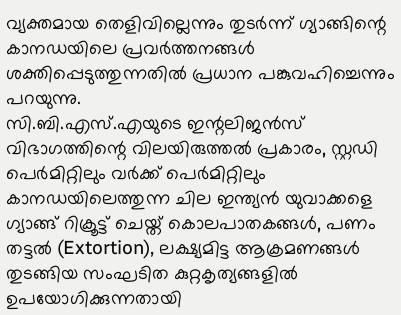വ്യക്തമായ തെളിവില്ലെന്നും തുടർന്ന് ഗ്യാങ്ങിന്റെ കാനഡയിലെ പ്രവർത്തനങ്ങൾ ശക്തിപ്പെടുത്തുന്നതിൽ പ്രധാന പങ്കുവഹിച്ചെന്നും പറയുന്നു.
സി.ബി.എസ്.എയുടെ ഇന്റലിജൻസ് വിഭാഗത്തിന്റെ വിലയിരുത്തൽ പ്രകാരം, സ്റ്റഡി പെർമിറ്റിലും വർക്ക് പെർമിറ്റിലും കാനഡയിലെത്തുന്ന ചില ഇന്ത്യൻ യുവാക്കളെ ഗ്യാങ്ങ് റിക്രൂട്ട് ചെയ്ത് കൊലപാതകങ്ങൾ, പണം തട്ടൽ (Extortion), ലക്ഷ്യമിട്ട ആക്രമണങ്ങൾ തുടങ്ങിയ സംഘടിത കുറ്റകൃത്യങ്ങളിൽ ഉപയോഗിക്കുന്നതായി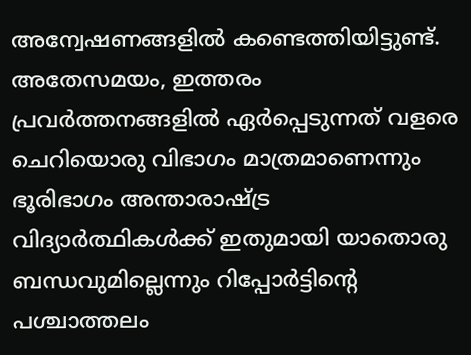അന്വേഷണങ്ങളിൽ കണ്ടെത്തിയിട്ടുണ്ട്. അതേസമയം, ഇത്തരം പ്രവർത്തനങ്ങളിൽ ഏർപ്പെടുന്നത് വളരെ ചെറിയൊരു വിഭാഗം മാത്രമാണെന്നും ഭൂരിഭാഗം അന്താരാഷ്ട്ര വിദ്യാർത്ഥികൾക്ക് ഇതുമായി യാതൊരു ബന്ധവുമില്ലെന്നും റിപ്പോർട്ടിന്റെ പശ്ചാത്തലം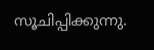സൂചിപ്പിക്കുന്നു.